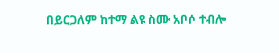በይርጋለም ከተማ ልዩ ስሙ አቦሶ ተብሎ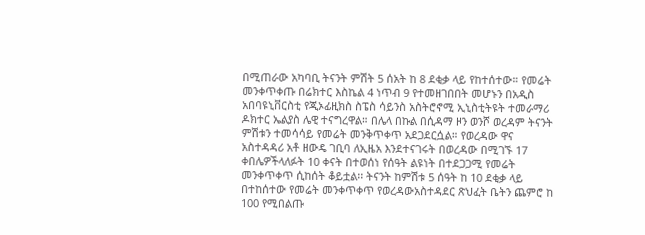በሚጠራው አካባቢ ትናንት ምሽት 5 ሰአት ከ 8 ደቂቃ ላይ የከተሰተው። የመሬት መንቀጥቀጡ በሬክተር እስኬል 4 ነጥብ 9 የተመዘገበበት መሆኑን በአዲስ አበባዩኒቨርስቲ የጂኦፊዚክስ ስፔስ ሳይንስ አስትሮኖሚ ኢኒስቲትዩት ተመራማሪ ዶክተር ኤልያስ ሌዊ ተናግረዋል። በሌላ በኩል በሲዳማ ዞን ወንሾ ወረዳም ትናንት ምሽቱን ተመሳሳይ የመሬት መንቅጥቀጥ አደጋደርሷል። የወረዳው ዋና አስተዳዳሪ አቶ ዘውዴ ገቢባ ለኢዜአ እንደተናገሩት በወረዳው በሚገኙ 17 ቀበሌዎችላለፉት 10 ቀናት በተወሰነ የሰዓት ልዩነት በተደጋጋሚ የመሬት መንቀጥቀጥ ሲከሰት ቆይቷል፡፡ ትናንት ከምሽቱ 5 ሰዓት ከ 10 ደቂቃ ላይ በተከሰተው የመሬት መንቀጥቀጥ የወረዳውአስተዳደር ጽህፈት ቤትን ጨምሮ ከ 100 የሚበልጡ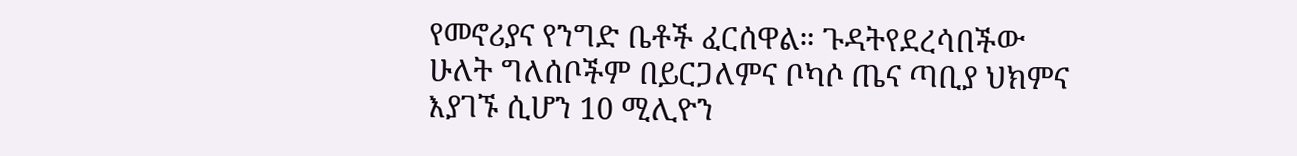የመኖሪያና የንግድ ቤቶች ፈርሰዋል። ጉዳትየደረሳበችው ሁለት ግለሰቦችም በይርጋለምና ቦካሶ ጤና ጣቢያ ህክምና እያገኙ ሲሆን 10 ሚሊዮን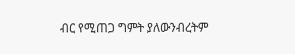ብር የሚጠጋ ግምት ያለውንብረትም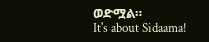ወድሟል።
It's about Sidaama!